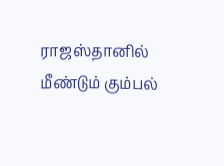ராஜஸ்தானில் மீண்டும் கும்பல்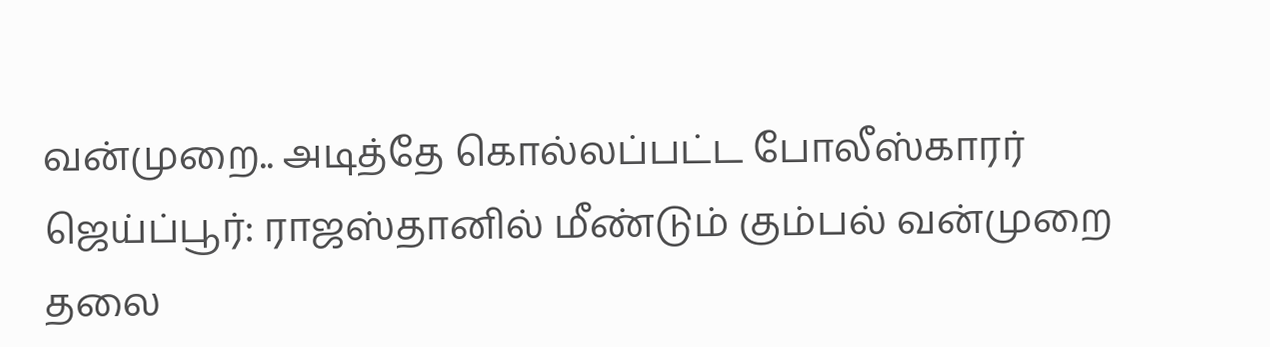வன்முறை.. அடித்தே கொல்லப்பட்ட போலீஸ்காரர்
ஜெய்ப்பூர்: ராஜஸ்தானில் மீண்டும் கும்பல் வன்முறை தலை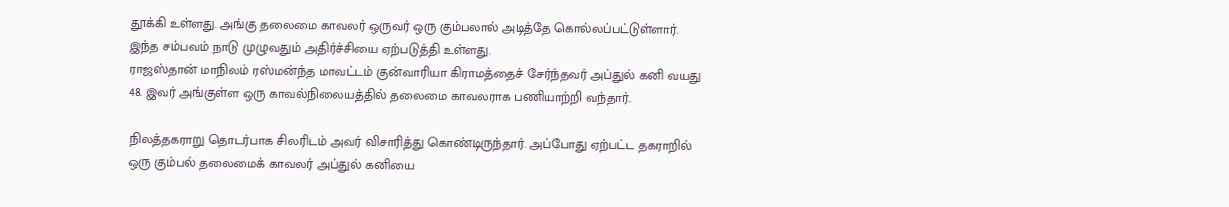தூக்கி உள்ளது. அங்கு தலைமை காவலர் ஒருவர் ஒரு கும்பலால் அடித்தே கொல்லப்பட்டுள்ளார். இந்த சம்பவம் நாடு முழுவதும் அதிர்ச்சியை ஏற்படுத்தி உள்ளது.
ராஜஸ்தான் மாநிலம் ரஸ்மன்ந்த மாவட்டம் குன்வாரியா கிராமத்தைச் சேர்ந்தவர் அப்துல் கனி வயது 48. இவர் அங்குள்ள ஒரு காவல்நிலையத்தில் தலைமை காவலராக பணியாற்றி வந்தார்.

நிலத்தகராறு தொடர்பாக சிலரிடம் அவர் விசாரித்து கொண்டிருந்தார். அப்போது ஏற்பட்ட தகராறில் ஒரு கும்பல் தலைமைக் காவலர் அப்துல் கனியை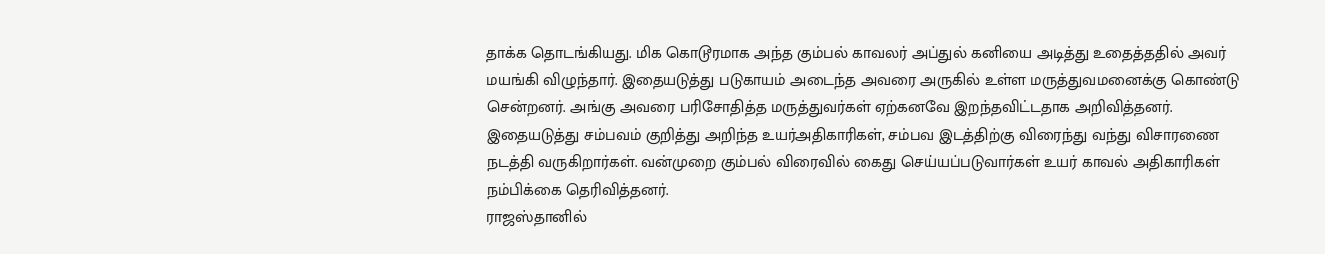தாக்க தொடங்கியது. மிக கொடூரமாக அந்த கும்பல் காவலர் அப்துல் கனியை அடித்து உதைத்ததில் அவர் மயங்கி விழுந்தார். இதையடுத்து படுகாயம் அடைந்த அவரை அருகில் உள்ள மருத்துவமனைக்கு கொண்டு சென்றனர். அங்கு அவரை பரிசோதித்த மருத்துவர்கள் ஏற்கனவே இறந்தவிட்டதாக அறிவித்தனர்.
இதையடுத்து சம்பவம் குறித்து அறிந்த உயர்அதிகாரிகள், சம்பவ இடத்திற்கு விரைந்து வந்து விசாரணை நடத்தி வருகிறார்கள். வன்முறை கும்பல் விரைவில் கைது செய்யப்படுவார்கள் உயர் காவல் அதிகாரிகள் நம்பிக்கை தெரிவித்தனர்.
ராஜஸ்தானில்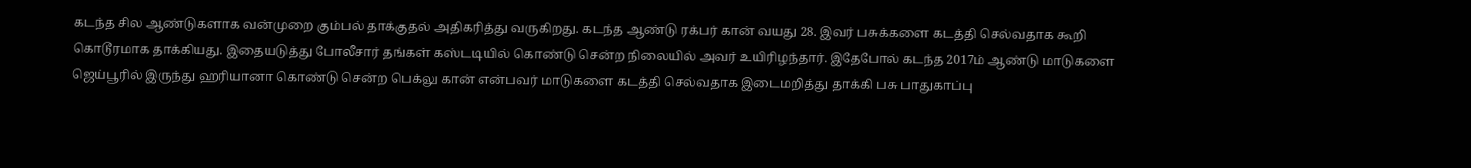கடந்த சில ஆண்டுகளாக வன்முறை கும்பல் தாக்குதல் அதிகரித்து வருகிறது. கடந்த ஆண்டு ரக்பர் கான் வயது 28. இவர் பசுக்களை கடத்தி செல்வதாக கூறி கொடூரமாக தாக்கியது. இதையடுத்து போலீசார் தங்கள் கஸ்டடியில் கொண்டு சென்ற நிலையில் அவர் உயிரிழந்தார். இதேபோல் கடந்த 2017ம் ஆண்டு மாடுகளை ஜெய்பூரில் இருந்து ஹரியானா கொண்டு சென்ற பெக்லு கான் என்பவர் மாடுகளை கடத்தி செல்வதாக இடைமறித்து தாக்கி பசு பாதுகாப்பு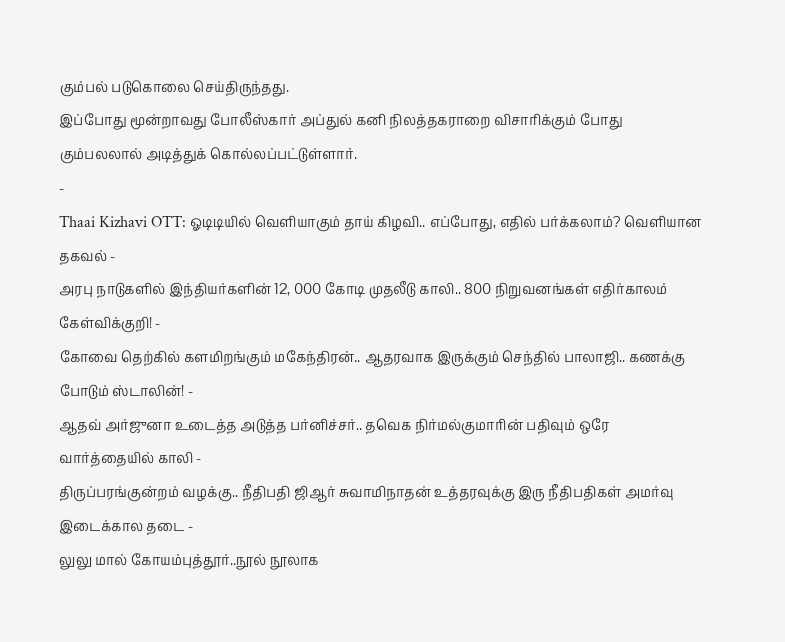கும்பல் படுகொலை செய்திருந்தது.
இப்போது மூன்றாவது போலீஸ்கார் அப்துல் கனி நிலத்தகராறை விசாரிக்கும் போது கும்பலலால் அடித்துக் கொல்லப்பட்டுள்ளார்.
-
Thaai Kizhavi OTT: ஓடிடியில் வெளியாகும் தாய் கிழவி.. எப்போது, எதில் பர்க்கலாம்? வெளியான தகவல் -
அரபு நாடுகளில் இந்தியர்களின் 12, 000 கோடி முதலீடு காலி.. 800 நிறுவனங்கள் எதிர்காலம் கேள்விக்குறி! -
கோவை தெற்கில் களமிறங்கும் மகேந்திரன்.. ஆதரவாக இருக்கும் செந்தில் பாலாஜி.. கணக்கு போடும் ஸ்டாலின்! -
ஆதவ் அர்ஜுனா உடைத்த அடுத்த பர்னிச்சர்.. தவெக நிர்மல்குமாரின் பதிவும் ஒரே வார்த்தையில் காலி -
திருப்பரங்குன்றம் வழக்கு.. நீதிபதி ஜிஆர் சுவாமிநாதன் உத்தரவுக்கு இரு நீதிபதிகள் அமர்வு இடைக்கால தடை -
லுலு மால் கோயம்புத்தூர்..நூல் நூலாக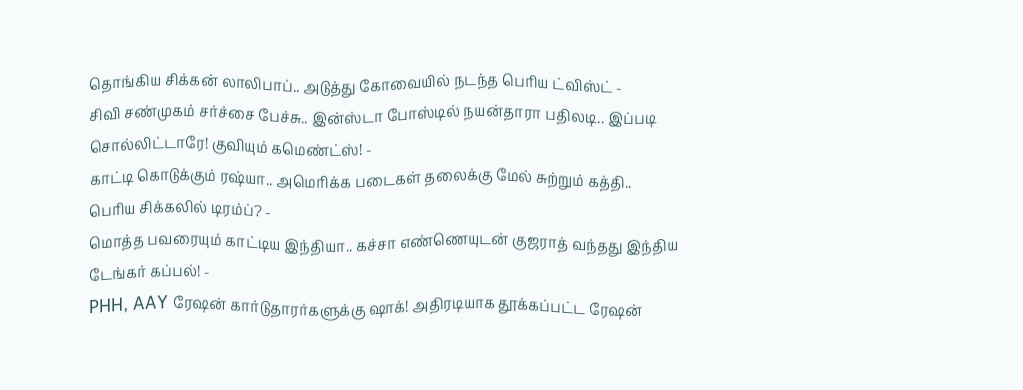தொங்கிய சிக்கன் லாலிபாப்.. அடுத்து கோவையில் நடந்த பெரிய ட்விஸ்ட் -
சிவி சண்முகம் சர்ச்சை பேச்சு.. இன்ஸ்டா போஸ்டில் நயன்தாரா பதிலடி.. இப்படி சொல்லிட்டாரே! குவியும் கமெண்ட்ஸ்! -
காட்டி கொடுக்கும் ரஷ்யா.. அமெரிக்க படைகள் தலைக்கு மேல் சுற்றும் கத்தி.. பெரிய சிக்கலில் டிரம்ப்? -
மொத்த பவரையும் காட்டிய இந்தியா.. கச்சா எண்ணெயுடன் குஜராத் வந்தது இந்திய டேங்கர் கப்பல்! -
PHH, AAY ரேஷன் கார்டுதாரர்களுக்கு ஷாக்! அதிரடியாக தூக்கப்பட்ட ரேஷன்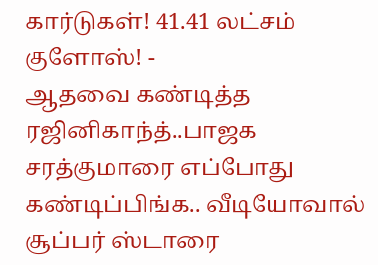கார்டுகள்! 41.41 லட்சம் குளோஸ்! -
ஆதவை கண்டித்த ரஜினிகாந்த்..பாஜக சரத்குமாரை எப்போது கண்டிப்பிங்க.. வீடியோவால் சூப்பர் ஸ்டாரை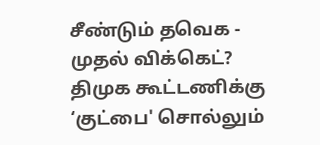சீண்டும் தவெக -
முதல் விக்கெட்? திமுக கூட்டணிக்கு ‘குட்பை' சொல்லும்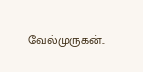வேல்முருகன்..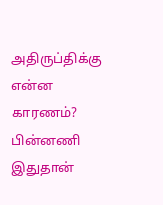அதிருப்திக்கு என்ன காரணம்? பின்னணி இதுதான்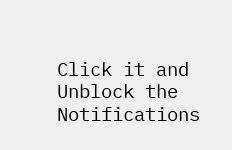Click it and Unblock the Notifications